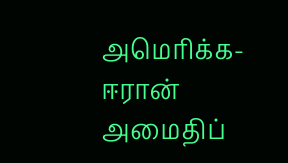அமெரிக்க-ஈரான் அமைதிப்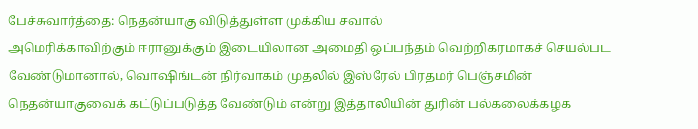பேச்சுவார்த்தை: நெதன்யாகு விடுத்துள்ள முக்கிய சவால்
அமெரிக்காவிற்கும் ஈரானுக்கும் இடையிலான அமைதி ஒப்பந்தம் வெற்றிகரமாகச் செயல்பட வேண்டுமானால், வொஷிங்டன் நிர்வாகம் முதலில் இஸ்ரேல் பிரதமர் பெஞ்சமின் நெதன்யாகுவைக் கட்டுப்படுத்த வேண்டும் என்று இத்தாலியின் துரின் பல்கலைக்கழக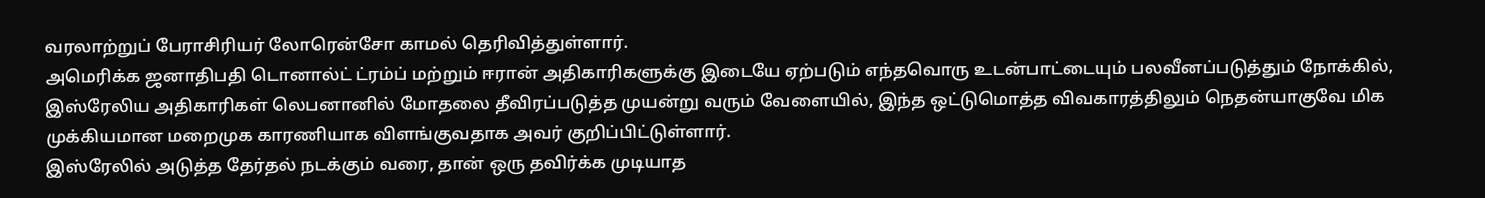வரலாற்றுப் பேராசிரியர் லோரென்சோ காமல் தெரிவித்துள்ளார்.
அமெரிக்க ஜனாதிபதி டொனால்ட் ட்ரம்ப் மற்றும் ஈரான் அதிகாரிகளுக்கு இடையே ஏற்படும் எந்தவொரு உடன்பாட்டையும் பலவீனப்படுத்தும் நோக்கில், இஸ்ரேலிய அதிகாரிகள் லெபனானில் மோதலை தீவிரப்படுத்த முயன்று வரும் வேளையில், இந்த ஒட்டுமொத்த விவகாரத்திலும் நெதன்யாகுவே மிக முக்கியமான மறைமுக காரணியாக விளங்குவதாக அவர் குறிப்பிட்டுள்ளார்.
இஸ்ரேலில் அடுத்த தேர்தல் நடக்கும் வரை, தான் ஒரு தவிர்க்க முடியாத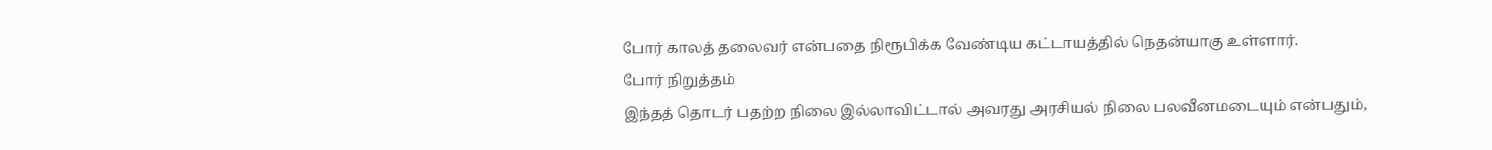போர் காலத் தலைவர் என்பதை நிரூபிக்க வேண்டிய கட்டாயத்தில் நெதன்யாகு உள்ளார்.
போர் நிறுத்தம்
இந்தத் தொடர் பதற்ற நிலை இல்லாவிட்டால் அவரது அரசியல் நிலை பலவீனமடையும் என்பதும்,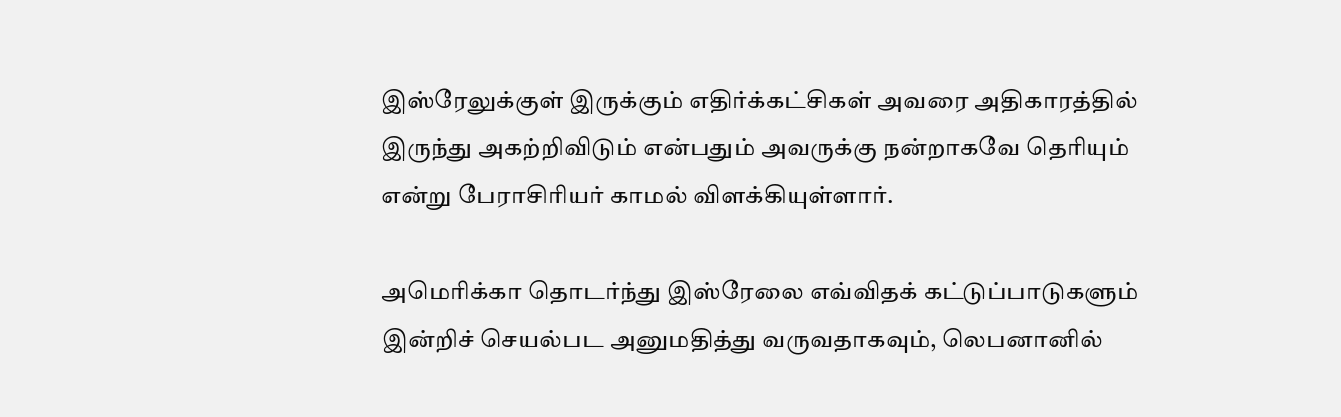இஸ்ரேலுக்குள் இருக்கும் எதிர்க்கட்சிகள் அவரை அதிகாரத்தில் இருந்து அகற்றிவிடும் என்பதும் அவருக்கு நன்றாகவே தெரியும் என்று பேராசிரியர் காமல் விளக்கியுள்ளார்.

அமெரிக்கா தொடர்ந்து இஸ்ரேலை எவ்விதக் கட்டுப்பாடுகளும் இன்றிச் செயல்பட அனுமதித்து வருவதாகவும், லெபனானில்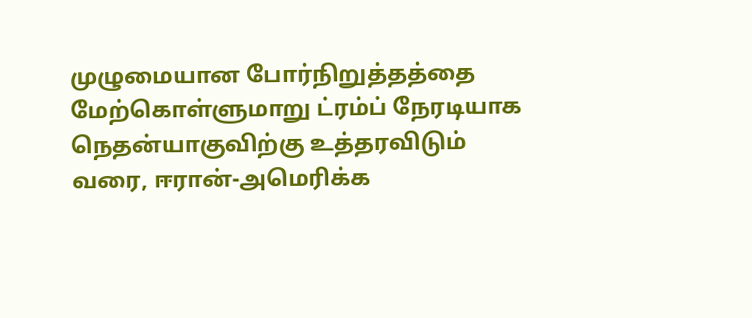முழுமையான போர்நிறுத்தத்தை மேற்கொள்ளுமாறு ட்ரம்ப் நேரடியாக நெதன்யாகுவிற்கு உத்தரவிடும் வரை, ஈரான்-அமெரிக்க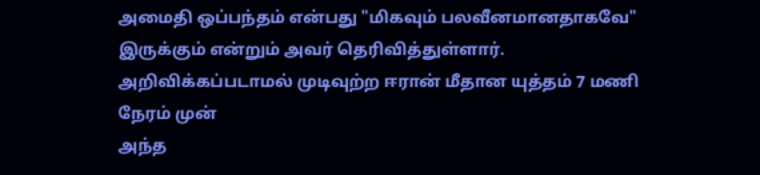அமைதி ஒப்பந்தம் என்பது "மிகவும் பலவீனமானதாகவே" இருக்கும் என்றும் அவர் தெரிவித்துள்ளார்.
அறிவிக்கப்படாமல் முடிவுற்ற ஈரான் மீதான யுத்தம் 7 மணி நேரம் முன்
அந்த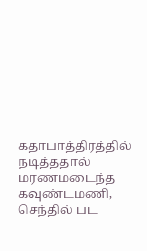கதாபாத்திரத்தில் நடித்ததால் மரணமடைந்த கவுண்டமணி, செந்தில் பட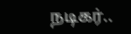நடிகர்..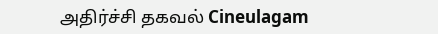அதிர்ச்சி தகவல் Cineulagam